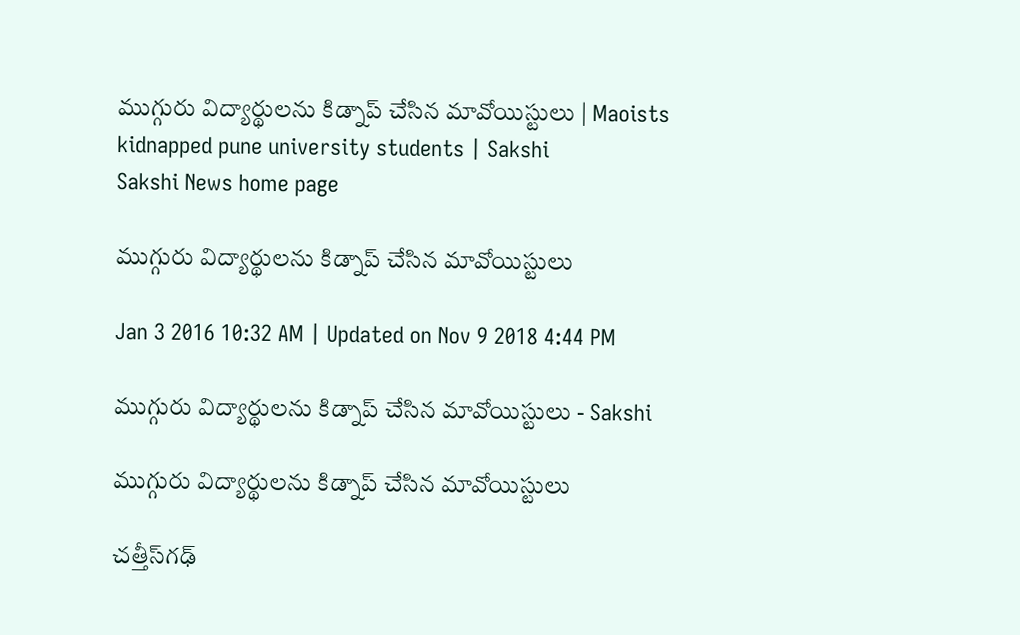ముగ్గురు విద్యార్థులను కిడ్నాప్‌ చేసిన మావోయిస్టులు | Maoists kidnapped pune university students | Sakshi
Sakshi News home page

ముగ్గురు విద్యార్థులను కిడ్నాప్‌ చేసిన మావోయిస్టులు

Jan 3 2016 10:32 AM | Updated on Nov 9 2018 4:44 PM

ముగ్గురు విద్యార్థులను కిడ్నాప్‌ చేసిన మావోయిస్టులు - Sakshi

ముగ్గురు విద్యార్థులను కిడ్నాప్‌ చేసిన మావోయిస్టులు

చత్తీస్‌గఢ్‌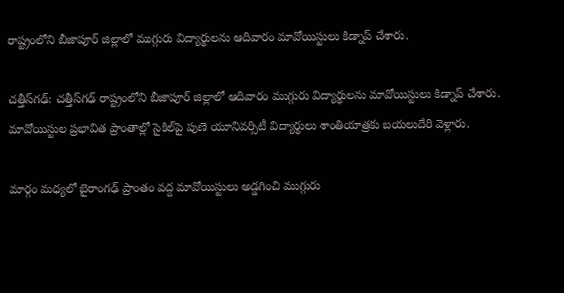రాష్ట్రంలోని బీజాపూర్‌ జిల్లాలో ముగ్గురు విద్యార్థులను ఆదివారం మావోయిస్టులు కిడ్నాప్‌ చేశారు.

చత్తీస్‌గఢ్‌: చత్తీస్‌గఢ్‌ రాష్ట్రంలోని బీజాపూర్‌ జిల్లాలో ఆదివారం ముగ్గురు విద్యార్థులను మావోయిస్టులు కిడ్నాప్‌ చేశారు. మావోయిస్టుల ప్రభావిత ప్రాంతాల్లో సైకిల్‌పై పుణె యూనివర్సిటీ విద్యార్థులు శాంతియాత్రకు బయలుదేరి వెళ్లారు.

మార్గం మధ్యలో బైరాంగఢ్‌ ప్రాంతం వద్ద మావోయిస్టులు అడ్డగించి ముగ్గురు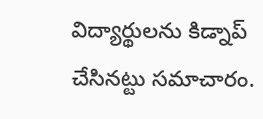విద్యార్థులను కిడ్నాప్‌ చేసినట్టు సమాచారం.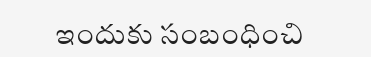ఇందుకు సంబంధించి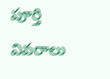పూర్తి వివరాలు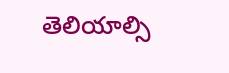తెలియాల్సి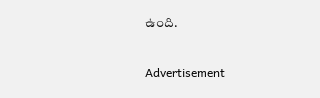ఉంది.


Advertisement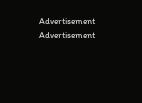Advertisement
Advertisement